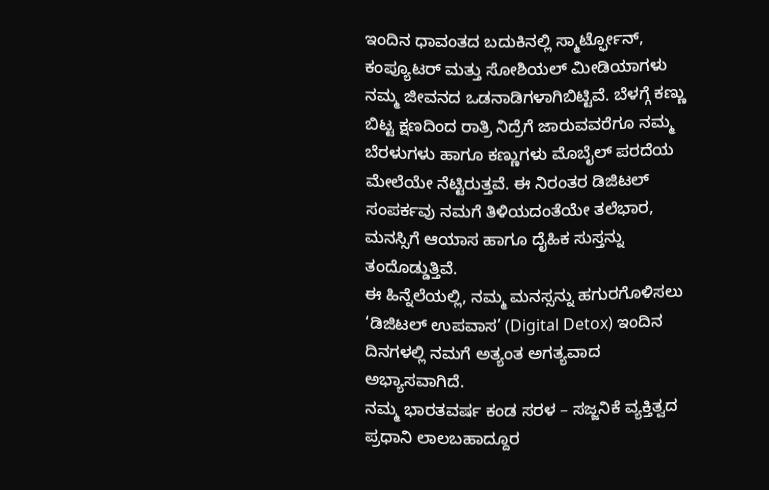ಇಂದಿನ ಧಾವಂತದ ಬದುಕಿನಲ್ಲಿ ಸ್ಮಾರ್ಟ್ಫೋನ್, ಕಂಪ್ಯೂಟರ್ ಮತ್ತು ಸೋಶಿಯಲ್ ಮೀಡಿಯಾಗಳು ನಮ್ಮ ಜೀವನದ ಒಡನಾಡಿಗಳಾಗಿಬಿಟ್ಟಿವೆ. ಬೆಳಗ್ಗೆ ಕಣ್ಣು ಬಿಟ್ಟ ಕ್ಷಣದಿಂದ ರಾತ್ರಿ ನಿದ್ರೆಗೆ ಜಾರುವವರೆಗೂ ನಮ್ಮ ಬೆರಳುಗಳು ಹಾಗೂ ಕಣ್ಣುಗಳು ಮೊಬೈಲ್ ಪರದೆಯ ಮೇಲೆಯೇ ನೆಟ್ಟಿರುತ್ತವೆ. ಈ ನಿರಂತರ ಡಿಜಿಟಲ್ ಸಂಪರ್ಕವು ನಮಗೆ ತಿಳಿಯದಂತೆಯೇ ತಲೆಭಾರ, ಮನಸ್ಸಿಗೆ ಆಯಾಸ ಹಾಗೂ ದೈಹಿಕ ಸುಸ್ತನ್ನು ತಂದೊಡ್ಡುತ್ತಿವೆ.
ಈ ಹಿನ್ನೆಲೆಯಲ್ಲಿ, ನಮ್ಮ ಮನಸ್ಸನ್ನು ಹಗುರಗೊಳಿಸಲು ‘ಡಿಜಿಟಲ್ ಉಪವಾಸ’ (Digital Detox) ಇಂದಿನ ದಿನಗಳಲ್ಲಿ ನಮಗೆ ಅತ್ಯಂತ ಅಗತ್ಯವಾದ ಅಭ್ಯಾಸವಾಗಿದೆ.
ನಮ್ಮ ಭಾರತವರ್ಷ ಕಂಡ ಸರಳ – ಸಜ್ಜನಿಕೆ ವ್ಯಕ್ತಿತ್ವದ ಪ್ರಧಾನಿ ಲಾಲಬಹಾದ್ದೂರ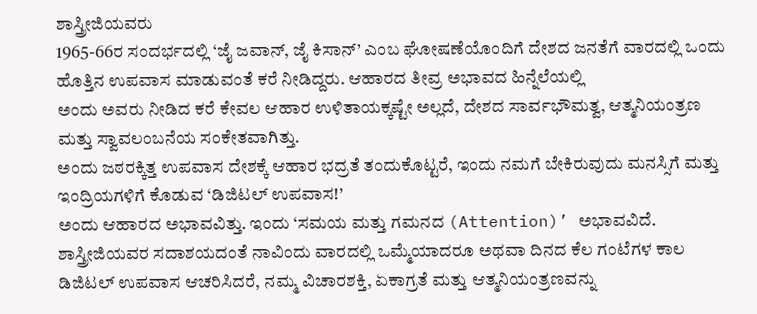ಶಾಸ್ತ್ರೀಜಿಯವರು
1965-66ರ ಸಂದರ್ಭದಲ್ಲಿ ‘ಜೈ ಜವಾನ್, ಜೈ ಕಿಸಾನ್’ ಎಂಬ ಘೋಷಣೆಯೊಂದಿಗೆ ದೇಶದ ಜನತೆಗೆ ವಾರದಲ್ಲಿ ಒಂದು ಹೊತ್ತಿನ ಉಪವಾಸ ಮಾಡುವಂತೆ ಕರೆ ನೀಡಿದ್ದರು. ಆಹಾರದ ತೀವ್ರ ಅಭಾವದ ಹಿನ್ನೆಲೆಯಲ್ಲಿ
ಅಂದು ಅವರು ನೀಡಿದ ಕರೆ ಕೇವಲ ಆಹಾರ ಉಳಿತಾಯಕ್ಕಷ್ಟೇ ಅಲ್ಲದೆ, ದೇಶದ ಸಾರ್ವಭೌಮತ್ವ, ಆತ್ಮನಿಯಂತ್ರಣ ಮತ್ತು ಸ್ವಾವಲಂಬನೆಯ ಸಂಕೇತವಾಗಿತ್ತು.
ಅಂದು ಜಠರಕ್ಕಿತ್ತ ಉಪವಾಸ ದೇಶಕ್ಕೆ ಆಹಾರ ಭದ್ರತೆ ತಂದುಕೊಟ್ಟರೆ, ಇಂದು ನಮಗೆ ಬೇಕಿರುವುದು ಮನಸ್ಸಿಗೆ ಮತ್ತು ಇಂದ್ರಿಯಗಳಿಗೆ ಕೊಡುವ ‘ಡಿಜಿಟಲ್ ಉಪವಾಸ!’
ಅಂದು ಆಹಾರದ ಅಭಾವವಿತ್ತು. ಇಂದು ‘ಸಮಯ ಮತ್ತು ಗಮನದ (Attention)’ ಅಭಾವವಿದೆ. ಶಾಸ್ತ್ರೀಜಿಯವರ ಸದಾಶಯದಂತೆ ನಾವಿಂದು ವಾರದಲ್ಲಿ ಒಮ್ಮೆಯಾದರೂ ಅಥವಾ ದಿನದ ಕೆಲ ಗಂಟೆಗಳ ಕಾಲ ಡಿಜಿಟಲ್ ಉಪವಾಸ ಆಚರಿಸಿದರೆ, ನಮ್ಮ ವಿಚಾರಶಕ್ತಿ, ಏಕಾಗ್ರತೆ ಮತ್ತು ಆತ್ಮನಿಯಂತ್ರಣವನ್ನು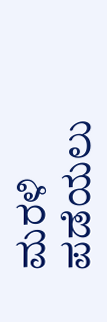ಮರಳಿ ಪಡೆಯಲು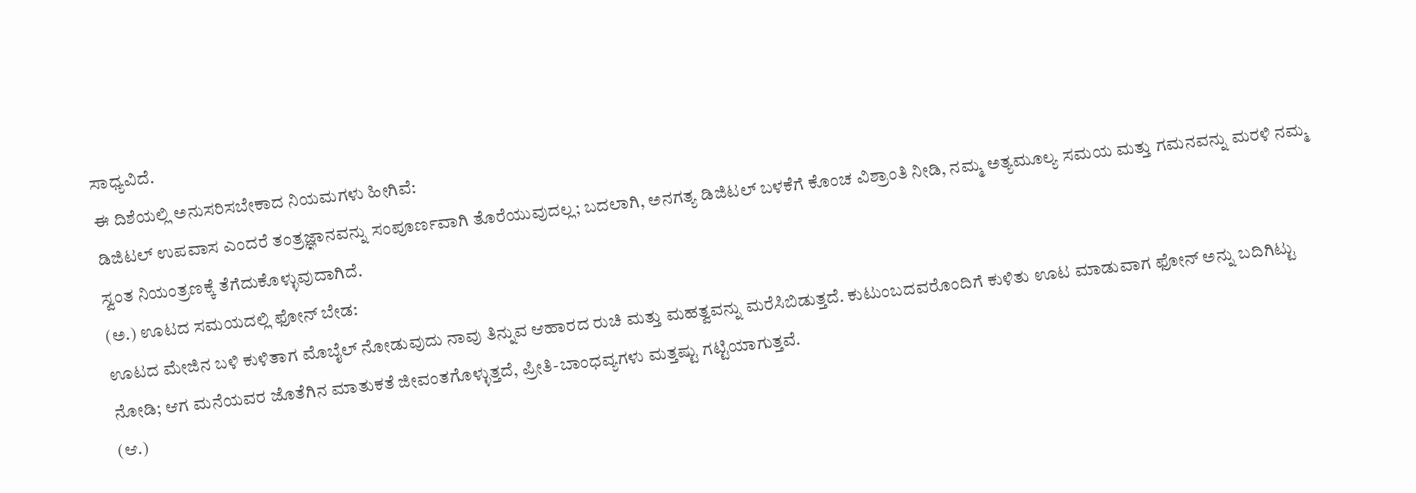ಸಾಧ್ಯವಿದೆ.
ಈ ದಿಶೆಯಲ್ಲಿ ಅನುಸರಿಸಬೇಕಾದ ನಿಯಮಗಳು ಹೀಗಿವೆ:
ಡಿಜಿಟಲ್ ಉಪವಾಸ ಎಂದರೆ ತಂತ್ರಜ್ಞಾನವನ್ನು ಸಂಪೂರ್ಣವಾಗಿ ತೊರೆಯುವುದಲ್ಲ; ಬದಲಾಗಿ, ಅನಗತ್ಯ ಡಿಜಿಟಲ್ ಬಳಕೆಗೆ ಕೊಂಚ ವಿಶ್ರಾಂತಿ ನೀಡಿ, ನಮ್ಮ ಅತ್ಯಮೂಲ್ಯ ಸಮಯ ಮತ್ತು ಗಮನವನ್ನು ಮರಳಿ ನಮ್ಮ ಸ್ವಂತ ನಿಯಂತ್ರಣಕ್ಕೆ ತೆಗೆದುಕೊಳ್ಳುವುದಾಗಿದೆ.
(ಅ.) ಊಟದ ಸಮಯದಲ್ಲಿ ಫೋನ್ ಬೇಡ:
ಊಟದ ಮೇಜಿನ ಬಳಿ ಕುಳಿತಾಗ ಮೊಬೈಲ್ ನೋಡುವುದು ನಾವು ತಿನ್ನುವ ಆಹಾರದ ರುಚಿ ಮತ್ತು ಮಹತ್ವವನ್ನು ಮರೆಸಿಬಿಡುತ್ತದೆ. ಕುಟುಂಬದವರೊಂದಿಗೆ ಕುಳಿತು ಊಟ ಮಾಡುವಾಗ ಫೋನ್ ಅನ್ನು ಬದಿಗಿಟ್ಟು ನೋಡಿ; ಆಗ ಮನೆಯವರ ಜೊತೆಗಿನ ಮಾತುಕತೆ ಜೀವಂತಗೊಳ್ಳುತ್ತದೆ, ಪ್ರೀತಿ-ಬಾಂಧವ್ಯಗಳು ಮತ್ತಷ್ಟು ಗಟ್ಟಿಯಾಗುತ್ತವೆ.
(ಆ.)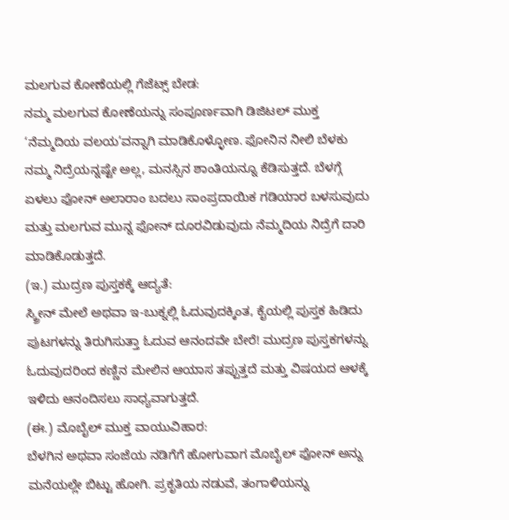ಮಲಗುವ ಕೋಣೆಯಲ್ಲಿ ಗೆಜೆಟ್ಸ್ ಬೇಡ:
ನಮ್ಮ ಮಲಗುವ ಕೋಣೆಯನ್ನು ಸಂಪೂರ್ಣವಾಗಿ ಡಿಜಿಟಲ್ ಮುಕ್ತ ‘ನೆಮ್ಮದಿಯ ವಲಯ’ವನ್ನಾಗಿ ಮಾಡಿಕೊಳ್ಳೋಣ. ಫೋನಿನ ನೀಲಿ ಬೆಳಕು ನಮ್ಮ ನಿದ್ರೆಯನ್ನಷ್ಟೇ ಅಲ್ಲ, ಮನಸ್ಸಿನ ಶಾಂತಿಯನ್ನೂ ಕೆಡಿಸುತ್ತದೆ. ಬೆಳಗ್ಗೆ ಏಳಲು ಫೋನ್ ಅಲಾರಾಂ ಬದಲು ಸಾಂಪ್ರದಾಯಿಕ ಗಡಿಯಾರ ಬಳಸುವುದು ಮತ್ತು ಮಲಗುವ ಮುನ್ನ ಫೋನ್ ದೂರವಿಡುವುದು ನೆಮ್ಮದಿಯ ನಿದ್ರೆಗೆ ದಾರಿ ಮಾಡಿಕೊಡುತ್ತದೆ.
(ಇ.) ಮುದ್ರಣ ಪುಸ್ತಕಕ್ಕೆ ಆದ್ಯತೆ:
ಸ್ಕ್ರೀನ್ ಮೇಲೆ ಅಥವಾ ಇ-ಬುಕ್ನಲ್ಲಿ ಓದುವುದಕ್ಕಿಂತ, ಕೈಯಲ್ಲಿ ಪುಸ್ತಕ ಹಿಡಿದು ಪುಟಗಳನ್ನು ತಿರುಗಿಸುತ್ತಾ ಓದುವ ಆನಂದವೇ ಬೇರೆ! ಮುದ್ರಣ ಪುಸ್ತಕಗಳನ್ನು ಓದುವುದರಿಂದ ಕಣ್ಣಿನ ಮೇಲಿನ ಆಯಾಸ ತಪ್ಪುತ್ತದೆ ಮತ್ತು ವಿಷಯದ ಆಳಕ್ಕೆ ಇಳಿದು ಆನಂದಿಸಲು ಸಾಧ್ಯವಾಗುತ್ತದೆ.
(ಈ.) ಮೊಬೈಲ್ ಮುಕ್ತ ವಾಯುವಿಹಾರ:
ಬೆಳಗಿನ ಅಥವಾ ಸಂಜೆಯ ನಡಿಗೆಗೆ ಹೋಗುವಾಗ ಮೊಬೈಲ್ ಫೋನ್ ಅನ್ನು ಮನೆಯಲ್ಲೇ ಬಿಟ್ಟು ಹೋಗಿ. ಪ್ರಕೃತಿಯ ನಡುವೆ, ತಂಗಾಳಿಯನ್ನು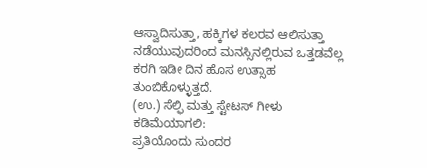ಆಸ್ವಾದಿಸುತ್ತಾ, ಹಕ್ಕಿಗಳ ಕಲರವ ಆಲಿಸುತ್ತಾ ನಡೆಯುವುದರಿಂದ ಮನಸ್ಸಿನಲ್ಲಿರುವ ಒತ್ತಡವೆಲ್ಲ ಕರಗಿ ಇಡೀ ದಿನ ಹೊಸ ಉತ್ಸಾಹ ತುಂಬಿಕೊಳ್ಳುತ್ತದೆ.
(ಉ.) ಸೆಲ್ಫಿ ಮತ್ತು ಸ್ಟೇಟಸ್ ಗೀಳು ಕಡಿಮೆಯಾಗಲಿ:
ಪ್ರತಿಯೊಂದು ಸುಂದರ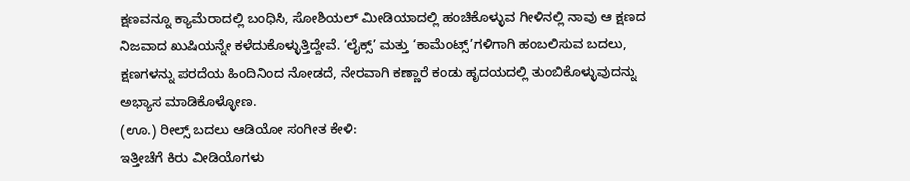ಕ್ಷಣವನ್ನೂ ಕ್ಯಾಮೆರಾದಲ್ಲಿ ಬಂಧಿಸಿ, ಸೋಶಿಯಲ್ ಮೀಡಿಯಾದಲ್ಲಿ ಹಂಚಿಕೊಳ್ಳುವ ಗೀಳಿನಲ್ಲಿ ನಾವು ಆ ಕ್ಷಣದ ನಿಜವಾದ ಖುಷಿಯನ್ನೇ ಕಳೆದುಕೊಳ್ಳುತ್ತಿದ್ದೇವೆ. ‘ಲೈಕ್ಸ್’ ಮತ್ತು ‘ಕಾಮೆಂಟ್ಸ್’ಗಳಿಗಾಗಿ ಹಂಬಲಿಸುವ ಬದಲು, ಕ್ಷಣಗಳನ್ನು ಪರದೆಯ ಹಿಂದಿನಿಂದ ನೋಡದೆ, ನೇರವಾಗಿ ಕಣ್ಣಾರೆ ಕಂಡು ಹೃದಯದಲ್ಲಿ ತುಂಬಿಕೊಳ್ಳುವುದನ್ನು ಅಭ್ಯಾಸ ಮಾಡಿಕೊಳ್ಳೋಣ.
(ಊ.) ರೀಲ್ಸ್ ಬದಲು ಆಡಿಯೋ ಸಂಗೀತ ಕೇಳಿ:
ಇತ್ತೀಚೆಗೆ ಕಿರು ವೀಡಿಯೊಗಳು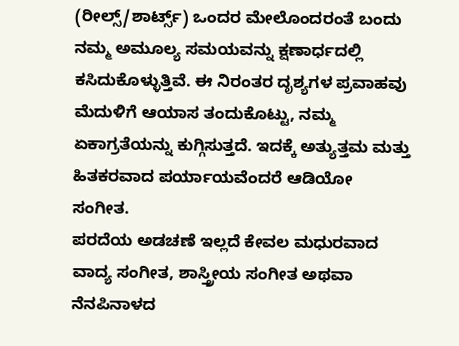(ರೀಲ್ಸ್/ಶಾರ್ಟ್ಸ್) ಒಂದರ ಮೇಲೊಂದರಂತೆ ಬಂದು ನಮ್ಮ ಅಮೂಲ್ಯ ಸಮಯವನ್ನು ಕ್ಷಣಾರ್ಧದಲ್ಲಿ ಕಸಿದುಕೊಳ್ಳುತ್ತಿವೆ. ಈ ನಿರಂತರ ದೃಶ್ಯಗಳ ಪ್ರವಾಹವು ಮೆದುಳಿಗೆ ಆಯಾಸ ತಂದುಕೊಟ್ಟು, ನಮ್ಮ ಏಕಾಗ್ರತೆಯನ್ನು ಕುಗ್ಗಿಸುತ್ತದೆ. ಇದಕ್ಕೆ ಅತ್ಯುತ್ತಮ ಮತ್ತು ಹಿತಕರವಾದ ಪರ್ಯಾಯವೆಂದರೆ ಆಡಿಯೋ ಸಂಗೀತ.
ಪರದೆಯ ಅಡಚಣೆ ಇಲ್ಲದೆ ಕೇವಲ ಮಧುರವಾದ ವಾದ್ಯ ಸಂಗೀತ, ಶಾಸ್ತ್ರೀಯ ಸಂಗೀತ ಅಥವಾ ನೆನಪಿನಾಳದ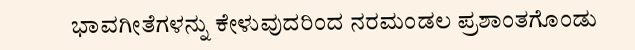ಭಾವಗೀತೆಗಳನ್ನು ಕೇಳುವುದರಿಂದ ನರಮಂಡಲ ಪ್ರಶಾಂತಗೊಂಡು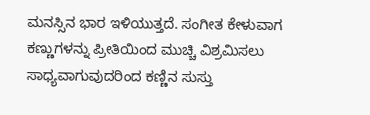ಮನಸ್ಸಿನ ಭಾರ ಇಳಿಯುತ್ತದೆ. ಸಂಗೀತ ಕೇಳುವಾಗ ಕಣ್ಣುಗಳನ್ನು ಪ್ರೀತಿಯಿಂದ ಮುಚ್ಚಿ ವಿಶ್ರಮಿಸಲು ಸಾಧ್ಯವಾಗುವುದರಿಂದ ಕಣ್ಣಿನ ಸುಸ್ತು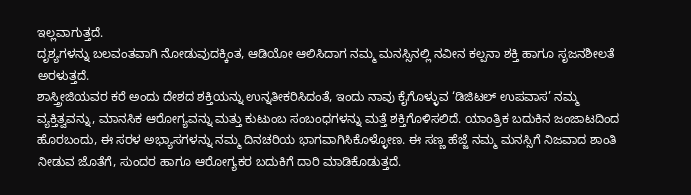ಇಲ್ಲವಾಗುತ್ತದೆ.
ದೃಶ್ಯಗಳನ್ನು ಬಲವಂತವಾಗಿ ನೋಡುವುದಕ್ಕಿಂತ, ಆಡಿಯೋ ಆಲಿಸಿದಾಗ ನಮ್ಮ ಮನಸ್ಸಿನಲ್ಲಿ ನವೀನ ಕಲ್ಪನಾ ಶಕ್ತಿ ಹಾಗೂ ಸೃಜನಶೀಲತೆ ಅರಳುತ್ತದೆ.
ಶಾಸ್ತ್ರೀಜಿಯವರ ಕರೆ ಅಂದು ದೇಶದ ಶಕ್ತಿಯನ್ನು ಉನ್ನತೀಕರಿಸಿದಂತೆ, ಇಂದು ನಾವು ಕೈಗೊಳ್ಳುವ ‘ಡಿಜಿಟಲ್ ಉಪವಾಸ’ ನಮ್ಮ ವ್ಯಕ್ತಿತ್ವವನ್ನು, ಮಾನಸಿಕ ಆರೋಗ್ಯವನ್ನು ಮತ್ತು ಕುಟುಂಬ ಸಂಬಂಧಗಳನ್ನು ಮತ್ತೆ ಶಕ್ತಿಗೊಳಿಸಲಿದೆ. ಯಾಂತ್ರಿಕ ಬದುಕಿನ ಜಂಜಾಟದಿಂದ ಹೊರಬಂದು, ಈ ಸರಳ ಅಭ್ಯಾಸಗಳನ್ನು ನಮ್ಮ ದಿನಚರಿಯ ಭಾಗವಾಗಿಸಿಕೊಳ್ಳೋಣ. ಈ ಸಣ್ಣ ಹೆಜ್ಜೆ ನಮ್ಮ ಮನಸ್ಸಿಗೆ ನಿಜವಾದ ಶಾಂತಿ ನೀಡುವ ಜೊತೆಗೆ, ಸುಂದರ ಹಾಗೂ ಆರೋಗ್ಯಕರ ಬದುಕಿಗೆ ದಾರಿ ಮಾಡಿಕೊಡುತ್ತದೆ.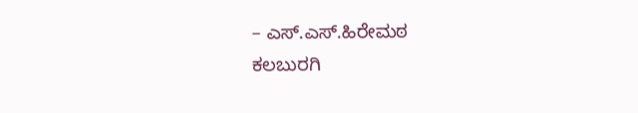– ಎಸ್.ಎಸ್.ಹಿರೇಮಠ
ಕಲಬುರಗಿ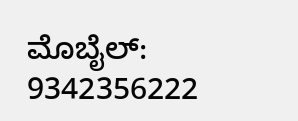ಮೊಬೈಲ್: 9342356222